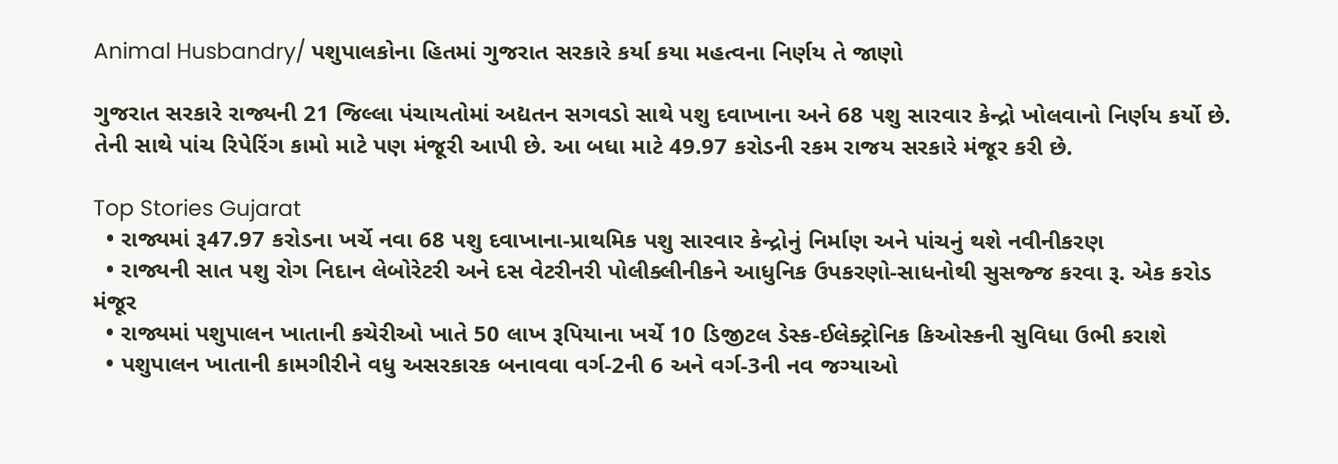Animal Husbandry/ પશુપાલકોના હિતમાં ગુજરાત સરકારે કર્યા કયા મહત્વના નિર્ણય તે જાણો

ગુજરાત સરકારે રાજ્યની 21 જિલ્લા પંચાયતોમાં અદ્યતન સગવડો સાથે પશુ દવાખાના અને 68 પશુ સારવાર કેન્દ્રો ખોલવાનો નિર્ણય કર્યો છે. તેની સાથે પાંચ રિપેરિંગ કામો માટે પણ મંજૂરી આપી છે. આ બધા માટે 49.97 કરોડની રકમ રાજય સરકારે મંજૂર કરી છે.

Top Stories Gujarat
  • રાજ્યમાં રૂ47.97 કરોડના ખર્ચે નવા 68 પશુ દવાખાના-પ્રાથમિક પશુ સારવાર કેન્દ્રોનું નિર્માણ અને પાંચનું થશે નવીનીકરણ
  • રાજ્યની સાત પશુ રોગ નિદાન લેબોરેટરી અને દસ વેટરીનરી પોલીક્લીનીકને આધુનિક ઉપકરણો-સાધનોથી સુસજ્જ કરવા રૂ. એક કરોડ મંજૂર
  • રાજ્યમાં પશુપાલન ખાતાની કચેરીઓ ખાતે 50 લાખ રૂપિયાના ખર્ચે 10 ડિજીટલ ડેસ્ક-ઈલેક્ટ્રોનિક કિઓસ્કની સુવિધા ઉભી કરાશે
  • પશુપાલન ખાતાની કામગીરીને વધુ અસરકારક બનાવવા વર્ગ-2ની 6 અને વર્ગ-3ની નવ જગ્યાઓ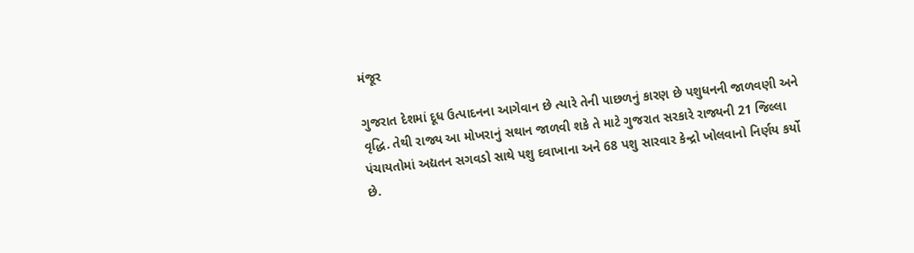મંજૂર

ગુજરાત દેશમાં દૂધ ઉત્પાદનના આગેવાન છે ત્યારે તેની પાછળનું કારણ છે પશુધનની જાળવણી અને વૃદ્ધિ. તેથી રાજ્ય આ મોખરાનું સથાન જાળવી શકે તે માટે ગુજરાત સરકારે રાજ્યની 21 જિલ્લા પંચાયતોમાં અદ્યતન સગવડો સાથે પશુ દવાખાના અને 68 પશુ સારવાર કેન્દ્રો ખોલવાનો નિર્ણય કર્યો છે.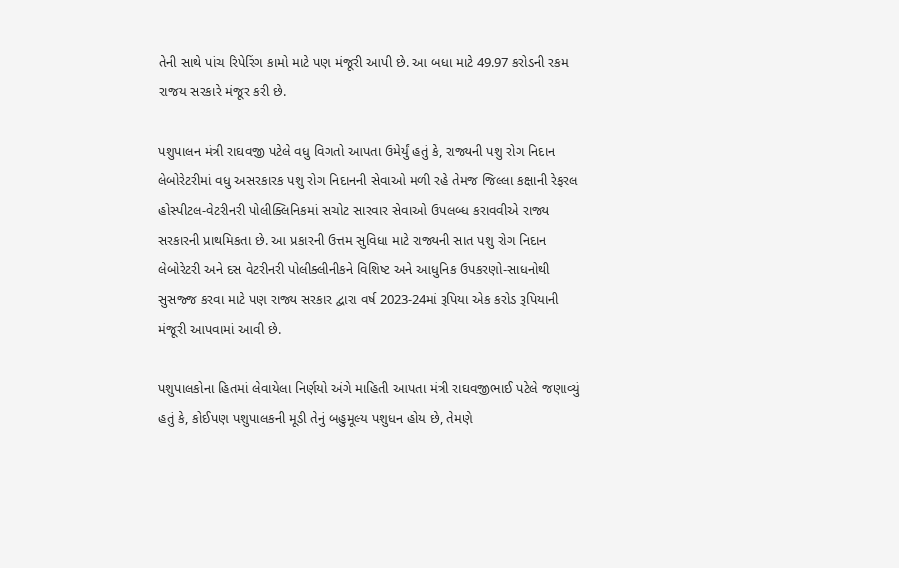તેની સાથે પાંચ રિપેરિંગ કામો માટે પણ મંજૂરી આપી છે. આ બધા માટે 49.97 કરોડની રકમ રાજય સરકારે મંજૂર કરી છે.

પશુપાલન મંત્રી રાઘવજી પટેલે વધુ વિગતો આપતા ઉમેર્યું હતું કે, રાજ્યની પશુ રોગ નિદાન લેબોરેટરીમાં વધુ અસરકારક પશુ રોગ નિદાનની સેવાઓ મળી રહે તેમજ જિલ્લા કક્ષાની રેફરલ હોસ્પીટલ-વેટરીનરી પોલીક્લિનિકમાં સચોટ સારવાર સેવાઓ ઉપલબ્ધ કરાવવીએ રાજ્ય સરકારની પ્રાથમિકતા છે. આ પ્રકારની ઉત્તમ સુવિધા માટે રાજ્યની સાત પશુ રોગ નિદાન લેબોરેટરી અને દસ વેટરીનરી પોલીક્લીનીકને વિશિષ્ટ અને આધુનિક ઉપકરણો-સાધનોથી સુસજ્જ કરવા માટે પણ રાજ્ય સરકાર દ્વારા વર્ષ 2023-24માં રૂપિયા એક કરોડ રૂપિયાની મંજૂરી આપવામાં આવી છે.

પશુપાલકોના હિતમાં લેવાયેલા નિર્ણયો અંગે માહિતી આપતા મંત્રી રાઘવજીભાઈ પટેલે જણાવ્યું હતું કે, કોઈપણ પશુપાલકની મૂડી તેનું બહુમૂલ્ય પશુધન હોય છે, તેમણે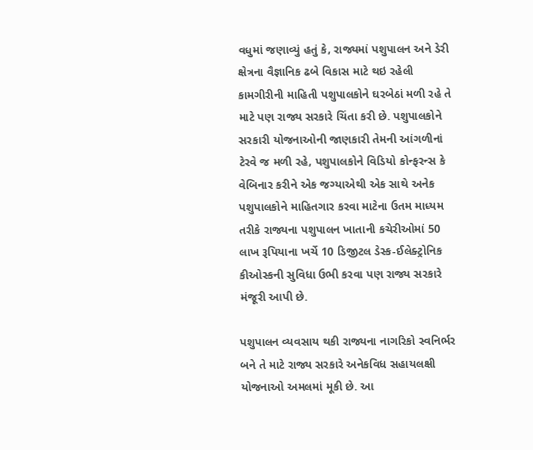વધુમાં જણાવ્યું હતું કે, રાજ્યમાં પશુપાલન અને ડેરી ક્ષેત્રના વૈજ્ઞાનિક ઢબે વિકાસ માટે થઇ રહેલી કામગીરીની માહિતી પશુપાલકોને ઘરબેઠાં મળી રહે તે માટે પણ રાજ્ય સરકારે ચિંતા કરી છે. પશુપાલકોને સરકારી યોજનાઓની જાણકારી તેમની આંગળીનાં ટેરવે જ મળી રહે, પશુપાલકોને વિડિયો કોન્ફરન્સ કે વેબિનાર કરીને એક જગ્યાએથી એક સાથે અનેક પશુપાલકોને માહિતગાર કરવા માટેના ઉતમ માધ્યમ તરીકે રાજ્યના પશુપાલન ખાતાની કચેરીઓમાં 50 લાખ રૂપિયાના ખર્ચે 10 ડિજીટલ ડેસ્ક-ઈલેક્ટ્રોનિક કીઓસ્કની સુવિધા ઉભી કરવા પણ રાજ્ય સરકારે મંજૂરી આપી છે.

પશુપાલન વ્યવસાય થકી રાજ્યના નાગરિકો સ્વનિર્ભર બને તે માટે રાજ્ય સરકારે અનેકવિધ સહાયલક્ષી યોજનાઓ અમલમાં મૂકી છે. આ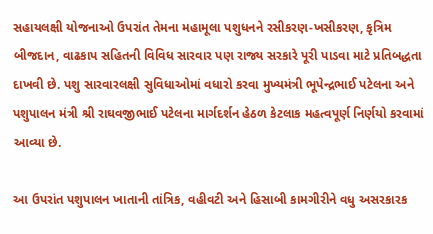સહાયલક્ષી યોજનાઓ ઉપરાંત તેમના મહામૂલા પશુધનને રસીકરણ-ખસીકરણ, કૃત્રિમ બીજદાન, વાઢકાપ સહિતની વિવિધ સારવાર પણ રાજ્ય સરકારે પૂરી પાડવા માટે પ્રતિબદ્ધતા દાખવી છે. પશુ સારવારલક્ષી સુવિધાઓમાં વધારો કરવા મુખ્યમંત્રી ભૂપેન્દ્રભાઈ પટેલના અને પશુપાલન મંત્રી શ્રી રાઘવજીભાઈ પટેલના માર્ગદર્શન હેઠળ કેટલાક મહત્વપૂર્ણ નિર્ણયો કરવામાં આવ્યા છે.

આ ઉપરાંત પશુપાલન ખાતાની તાંત્રિક, વહીવટી અને હિસાબી કામગીરીને વધુ અસરકારક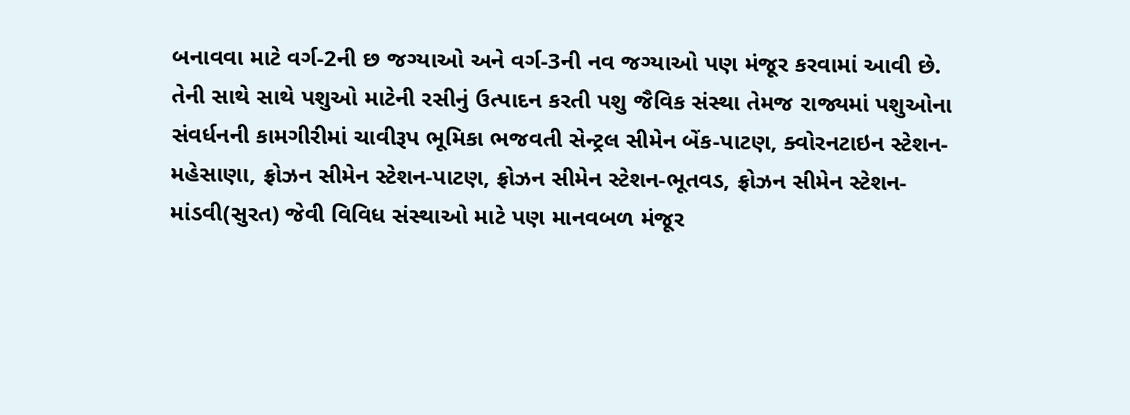બનાવવા માટે વર્ગ-2ની છ જગ્યાઓ અને વર્ગ-3ની નવ જગ્યાઓ પણ મંજૂર કરવામાં આવી છે.  તેની સાથે સાથે પશુઓ માટેની રસીનું ઉત્પાદન કરતી પશુ જૈવિક સંસ્થા તેમજ રાજ્યમાં પશુઓના સંવર્ધનની કામગીરીમાં ચાવીરૂપ ભૂમિકા ભજવતી સેન્ટ્રલ સીમેન બેંક-પાટણ, ક્વોરનટાઇન સ્ટેશન-મહેસાણા, ફ્રોઝન સીમેન સ્ટેશન-પાટણ, ફ્રોઝન સીમેન સ્ટેશન-ભૂતવડ, ફ્રોઝન સીમેન સ્ટેશન-માંડવી(સુરત) જેવી વિવિધ સંસ્થાઓ માટે પણ માનવબળ મંજૂર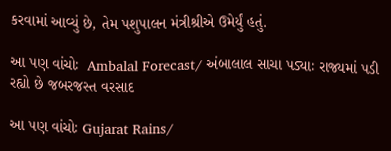કરવામાં આવ્યું છે, તેમ પશુપાલન મંત્રીશ્રીએ ઉમેર્યું હતું.

આ પણ વાંચોઃ  Ambalal Forecast/ અંબાલાલ સાચા પડ્યાઃ રાજ્યમાં પડી રહ્યો છે જબરજસ્ત વરસાદ

આ પણ વાંચોઃ Gujarat Rains/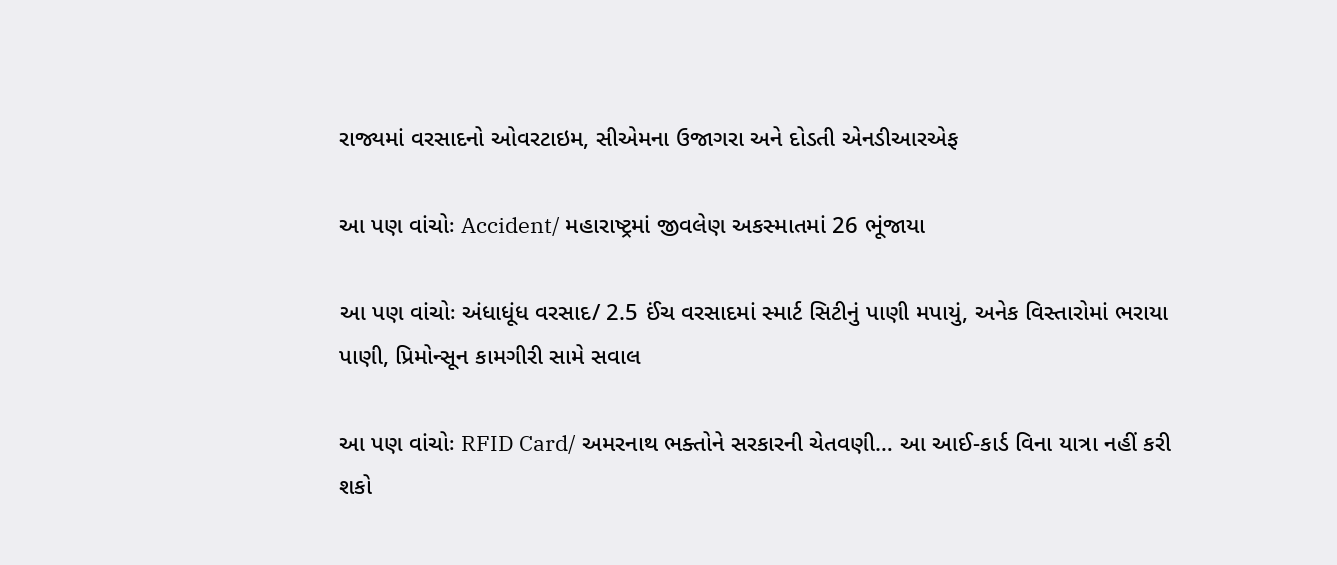રાજ્યમાં વરસાદનો ઓવરટાઇમ, સીએમના ઉજાગરા અને દોડતી એનડીઆરએફ

આ પણ વાંચોઃ Accident/ મહારાષ્ટ્રમાં જીવલેણ અકસ્માતમાં 26 ભૂંજાયા

આ પણ વાંચોઃ અંધાધૂંધ વરસાદ/ 2.5 ઈંચ વરસાદમાં સ્માર્ટ સિટીનું પાણી મપાયું, અનેક વિસ્તારોમાં ભરાયા પાણી, પ્રિમોન્સૂન કામગીરી સામે સવાલ

આ પણ વાંચોઃ RFID Card/ અમરનાથ ભક્તોને સરકારની ચેતવણી… આ આઈ-કાર્ડ વિના યાત્રા નહીં કરી શકો